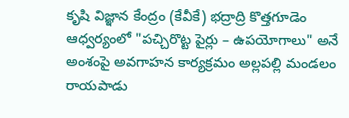కృషి విజ్ఞాన కేంద్రం (కేవీకే) భద్రాద్రి కొత్తగూడెం ఆధ్వర్యంలో "పచ్చిరొట్ట పైర్లు – ఉపయోగాలు" అనే అంశంపై అవగాహన కార్యక్రమం అల్లపల్లి మండలం రాయపాడు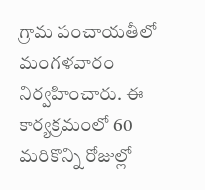గ్రామ పంచాయతీలో మంగళవారం నిర్వహించారు. ఈ కార్యక్రమంలో 60
మరికొన్ని రోజుల్లో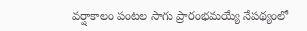వర్షాకాలం పంటల సాగు ప్రారంభమయ్యే నేపథ్యంలో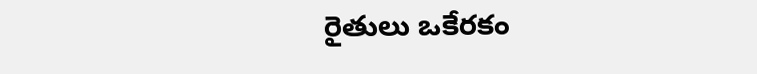రైతులు ఒకేరకం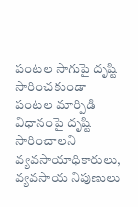పంటల సాగుపై దృష్టి సారించకుండా పంటల మార్పిడి విధానంపై దృష్టి సారించాలని వ్యవసాయాధికారులు, వ్యవసాయ నిపుణులు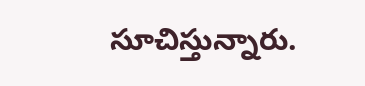సూచిస్తున్నారు.